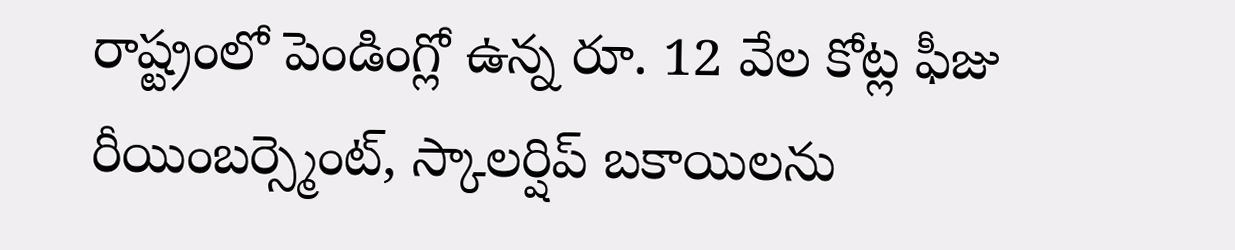రాష్ట్రంలో పెండింగ్లో ఉన్న రూ. 12 వేల కోట్ల ఫీజు రీయింబర్స్మెంట్, స్కాలర్షిప్ బకాయిలను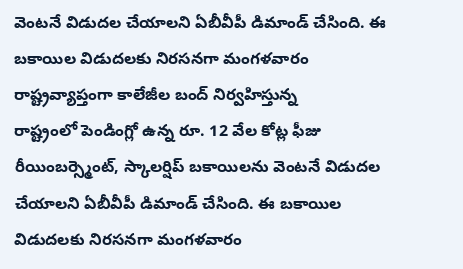వెంటనే విడుదల చేయాలని ఏబీవీపీ డిమాండ్ చేసింది. ఈ బకాయిల విడుదలకు నిరసనగా మంగళవారం రాష్ట్రవ్యాప్తంగా కాలేజీల బంద్ నిర్వహిస్తున్న
రాష్ట్రంలో పెండింగ్లో ఉన్న రూ. 12 వేల కోట్ల ఫీజు రీయింబర్స్మెంట్, స్కాలర్షిప్ బకాయిలను వెంటనే విడుదల చేయాలని ఏబీవీపీ డిమాండ్ చేసింది. ఈ బకాయిల విడుదలకు నిరసనగా మంగళవారం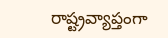రాష్ట్రవ్యాప్తంగా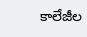కాలేజీల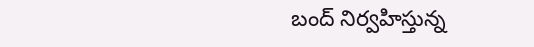బంద్ నిర్వహిస్తున్న